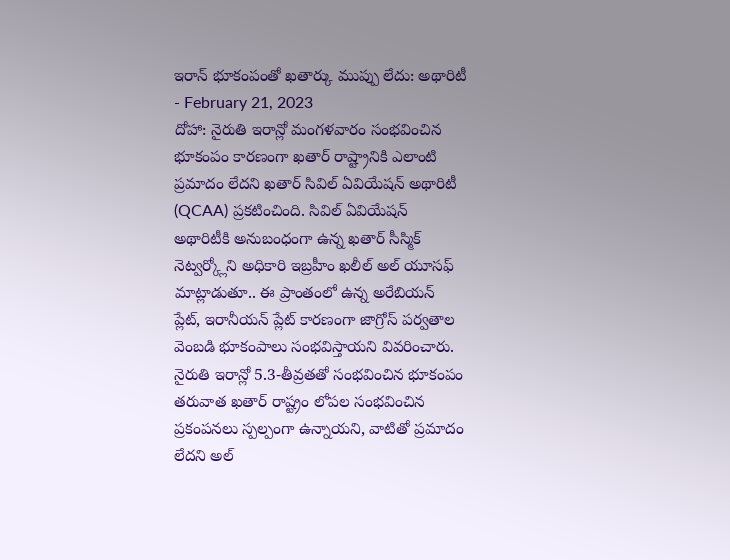ఇరాన్ భూకంపంతో ఖతార్కు ముప్పు లేదు: అథారిటీ
- February 21, 2023
దోహా: నైరుతి ఇరాన్లో మంగళవారం సంభవించిన భూకంపం కారణంగా ఖతార్ రాష్ట్రానికి ఎలాంటి ప్రమాదం లేదని ఖతార్ సివిల్ ఏవియేషన్ అథారిటీ (QCAA) ప్రకటించింది. సివిల్ ఏవియేషన్ అథారిటీకి అనుబంధంగా ఉన్న ఖతార్ సీస్మిక్ నెట్వర్క్లోని అధికారి ఇబ్రహీం ఖలీల్ అల్ యూసఫ్ మాట్లాడుతూ.. ఈ ప్రాంతంలో ఉన్న అరేబియన్ ప్లేట్, ఇరానీయన్ ప్లేట్ కారణంగా జాగ్రోస్ పర్వతాల వెంబడి భూకంపాలు సంభవిస్తాయని వివరించారు. నైరుతి ఇరాన్లో 5.3-తీవ్రతతో సంభవించిన భూకంపం తరువాత ఖతార్ రాష్ట్రం లోపల సంభవించిన ప్రకంపనలు స్పల్పంగా ఉన్నాయని, వాటితో ప్రమాదం లేదని అల్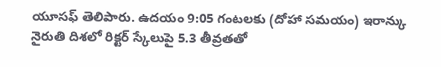యూసఫ్ తెలిపారు. ఉదయం 9:05 గంటలకు (దోహా సమయం) ఇరాన్కు నైరుతి దిశలో రిక్టర్ స్కేలుపై 5.3 తీవ్రతతో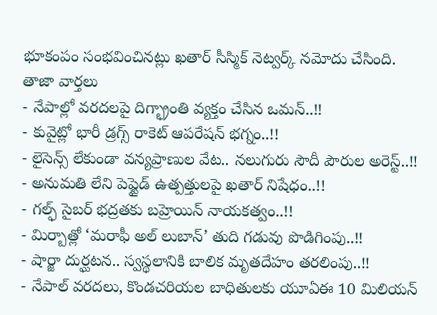భూకంపం సంభవించినట్లు ఖతార్ సీస్మిక్ నెట్వర్క్ నమోదు చేసింది.
తాజా వార్తలు
- నేపాల్లో వరదలపై దిగ్భ్రాంతి వ్యక్తం చేసిన ఒమన్..!!
- కువైట్లో భారీ డ్రగ్స్ రాకెట్ ఆపరేషన్ భగ్నం..!!
- లైసెన్స్ లేకుండా వన్యప్రాణుల వేట.. నలుగురు సౌదీ పౌరుల అరెస్ట్..!!
- అనుమతి లేని పెప్టైడ్ ఉత్పత్తులపై ఖతార్ నిషేధం..!!
- గల్ఫ్ సైబర్ భద్రతకు బహ్రెయిన్ నాయకత్వం..!!
- మిర్బాత్లో ‘మరాఫీ అల్ లుబాన్’ తుది గడువు పొడిగింపు..!!
- షార్జా దుర్ఘటన.. స్వస్థలానికి బాలిక మృతదేహం తరలింపు..!!
- నేపాల్ వరదలు, కొండచరియల బాధితులకు యూఏఈ 10 మిలియన్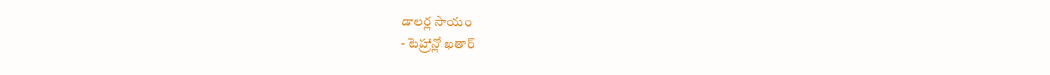డాలర్ల సాయం
- టెహ్రాన్లో ఖతార్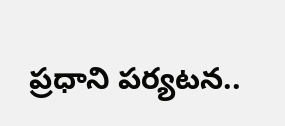ప్రధాని పర్యటన..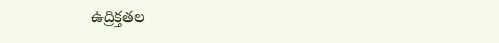ఉద్రిక్తతల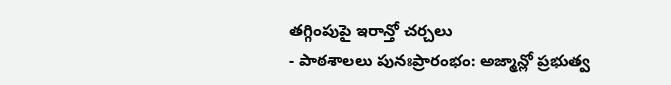తగ్గింపుపై ఇరాన్తో చర్చలు
- పాఠశాలలు పునఃప్రారంభం: అజ్మాన్లో ప్రభుత్వ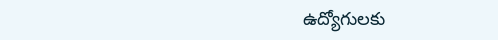ఉద్యోగులకు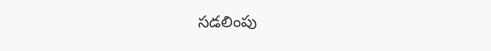సడలింపు